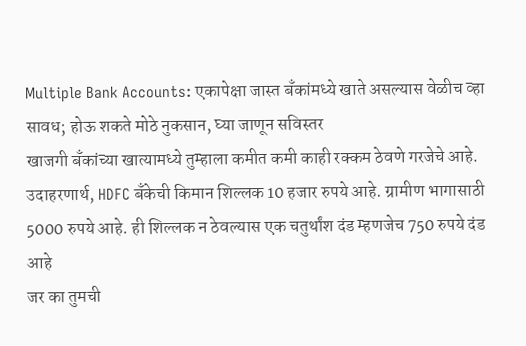Multiple Bank Accounts: एकापेक्षा जास्त बँकांमध्ये खाते असल्यास वेळीच व्हा सावध; होऊ शकते मोठे नुकसान, घ्या जाणून सविस्तर
खाजगी बँकांच्या खात्यामध्ये तुम्हाला कमीत कमी काही रक्कम ठेवणे गरजेचे आहे. उदाहरणार्थ, HDFC बँकेची किमान शिल्लक 10 हजार रुपये आहे. ग्रामीण भागासाठी 5000 रुपये आहे. ही शिल्लक न ठेवल्यास एक चतुर्थांश दंड म्हणजेच 750 रुपये दंड आहे
जर का तुमची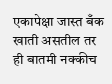एकापेक्षा जास्त बँक खाती असतील तर ही बातमी नक्कीच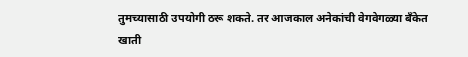तुमच्यासाठी उपयोगी ठरू शकते. तर आजकाल अनेकांची वेगवेगळ्या बँकेत खाती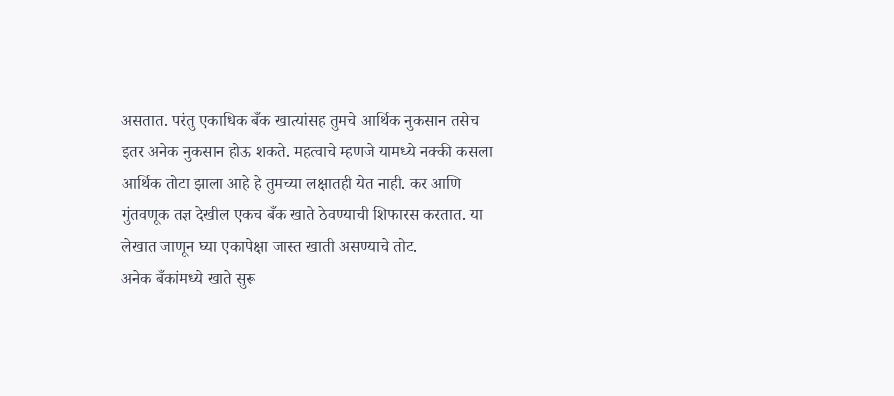असतात. परंतु एकाधिक बँक खात्यांसह तुमचे आर्थिक नुकसान तसेच इतर अनेक नुकसान होऊ शकते. महत्वाचे म्हणजे यामध्ये नक्की कसला आर्थिक तोटा झाला आहे हे तुमच्या लक्षातही येत नाही. कर आणि गुंतवणूक तज्ञ देखील एकच बँक खाते ठेवण्याची शिफारस करतात. या लेखात जाणून घ्या एकापेक्षा जास्त खाती असण्याचे तोट.
अनेक बँकांमध्ये खाते सुरू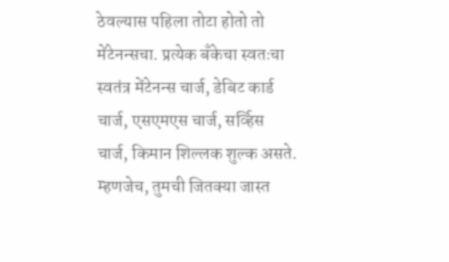ठेवल्यास पहिला तोटा होतो तो मेंटेनन्सचा. प्रत्येक बँकेचा स्वतःचा स्वतंत्र मेंटेनन्स चार्ज, डेबिट कार्ड चार्ज, एसएमएस चार्ज, सर्व्हिस चार्ज, किमान शिल्लक शुल्क असते. म्हणजेच, तुमची जितक्या जास्त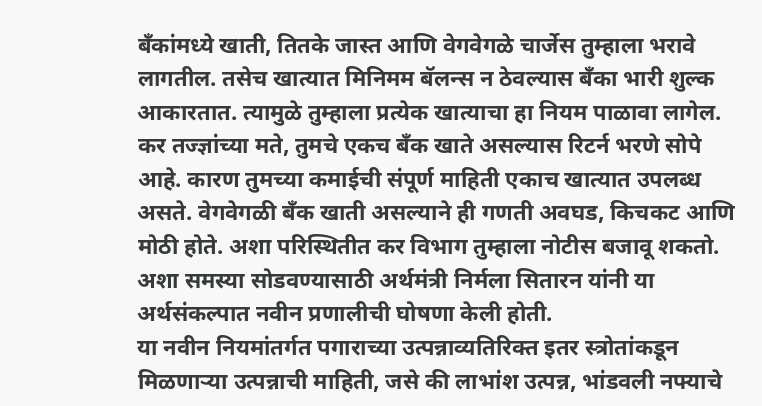बँकांमध्ये खाती, तितके जास्त आणि वेगवेगळे चार्जेस तुम्हाला भरावे लागतील. तसेच खात्यात मिनिमम बॅलन्स न ठेवल्यास बँका भारी शुल्क आकारतात. त्यामुळे तुम्हाला प्रत्येक खात्याचा हा नियम पाळावा लागेल.
कर तज्ज्ञांच्या मते, तुमचे एकच बँक खाते असल्यास रिटर्न भरणे सोपे आहे. कारण तुमच्या कमाईची संपूर्ण माहिती एकाच खात्यात उपलब्ध असते. वेगवेगळी बँक खाती असल्याने ही गणती अवघड, किचकट आणि मोठी होते. अशा परिस्थितीत कर विभाग तुम्हाला नोटीस बजावू शकतो. अशा समस्या सोडवण्यासाठी अर्थमंत्री निर्मला सितारन यांनी या अर्थसंकल्पात नवीन प्रणालीची घोषणा केली होती.
या नवीन नियमांतर्गत पगाराच्या उत्पन्नाव्यतिरिक्त इतर स्त्रोतांकडून मिळणाऱ्या उत्पन्नाची माहिती, जसे की लाभांश उत्पन्न, भांडवली नफ्याचे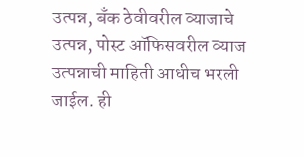उत्पन्न, बँक ठेवीवरील व्याजाचे उत्पन्न, पोस्ट ऑफिसवरील व्याज उत्पन्नाची माहिती आधीच भरली जाईल. ही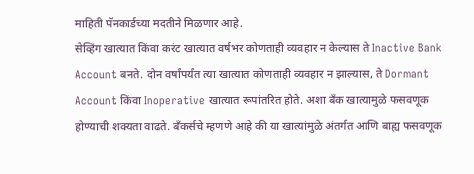माहिती पॅनकार्डच्या मदतीने मिळणार आहे.
सेव्हिंग खात्यात किंवा करंट खात्यात वर्षभर कोणताही व्यवहार न केल्यास ते Inactive Bank Account बनते. दोन वर्षांपर्यंत त्या खात्यात कोणताही व्यवहार न झाल्यास, ते Dormant Account किंवा Inoperative खात्यात रूपांतरित होते. अशा बँक खात्यामुळे फसवणूक होण्याची शक्यता वाढते. बँकर्सचे म्हणणे आहे की या खात्यांमुळे अंतर्गत आणि बाह्य फसवणूक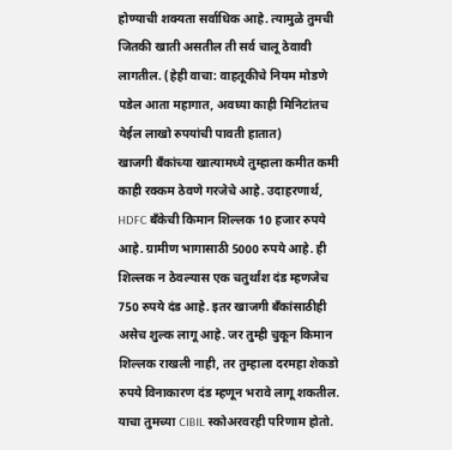होण्याची शक्यता सर्वाधिक आहे. त्यामुळे तुमची जितकी खाती असतील ती सर्व चालू ठेवावी लागतील. (हेही वाचा: वाहतूकीचे नियम मोडणे पडेल आता महागात, अवघ्या काही मिनिटांतच येईल लाखो रुपयांची पावती हातात)
खाजगी बँकांच्या खात्यामध्ये तुम्हाला कमीत कमी काही रक्कम ठेवणे गरजेचे आहे. उदाहरणार्थ, HDFC बँकेची किमान शिल्लक 10 हजार रुपये आहे. ग्रामीण भागासाठी 5000 रुपये आहे. ही शिल्लक न ठेवल्यास एक चतुर्थांश दंड म्हणजेच 750 रुपये दंड आहे. इतर खाजगी बँकांसाठीही असेच शुल्क लागू आहे. जर तुम्ही चुकून किमान शिल्लक राखली नाही, तर तुम्हाला दरमहा शेकडो रुपये विनाकारण दंड म्हणून भरावे लागू शकतील. याचा तुमच्या CIBIL स्कोअरवरही परिणाम होतो.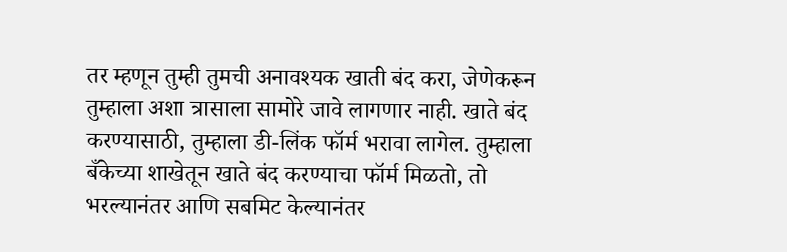तर म्हणून तुम्ही तुमची अनावश्यक खाती बंद करा, जेणेकरून तुम्हाला अशा त्रासाला सामोरे जावे लागणार नाही. खाते बंद करण्यासाठी, तुम्हाला डी-लिंक फॉर्म भरावा लागेल. तुम्हाला बँकेच्या शाखेतून खाते बंद करण्याचा फॉर्म मिळतो, तो भरल्यानंतर आणि सबमिट केल्यानंतर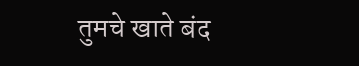तुमचे खाते बंद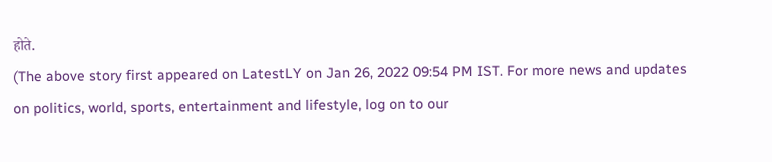होते.
(The above story first appeared on LatestLY on Jan 26, 2022 09:54 PM IST. For more news and updates on politics, world, sports, entertainment and lifestyle, log on to our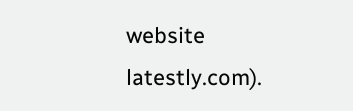website latestly.com).